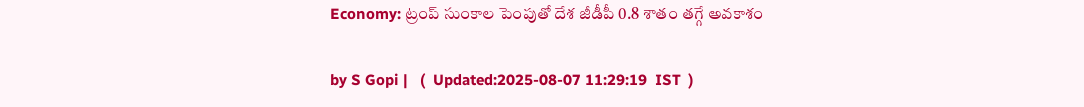Economy: ట్రంప్ సుంకాల పెంపుతో దేశ జీడీపీ 0.8 శాతం తగ్గే అవకాశం

by S Gopi |   (  Updated:2025-08-07 11:29:19  IST  )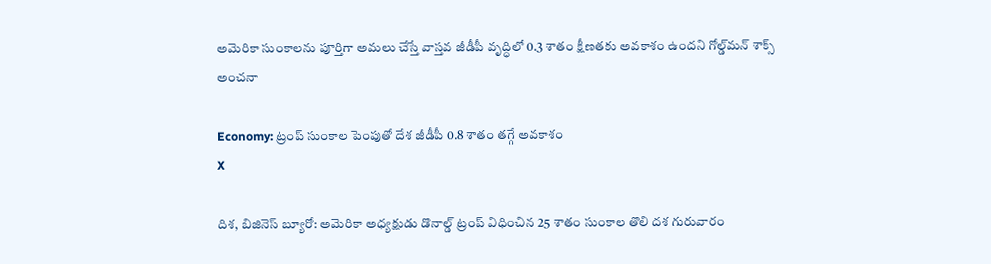అమెరికా సుంకాలను పూర్తిగా అమలు చేస్తే వాస్తవ జీడీపీ వృద్ధిలో 0.3 శాతం క్షీణతకు అవకాశం ఉందని గోల్డ్‌మన్ శాక్స్ అంచనా

Economy: ట్రంప్ సుంకాల పెంపుతో దేశ జీడీపీ 0.8 శాతం తగ్గే అవకాశం
X

దిశ, బిజినెస్ బ్యూరో: అమెరికా అధ్యక్షుడు డొనాల్డ్ ట్రంప్ విధించిన 25 శాతం సుంకాల తొలి దశ గురువారం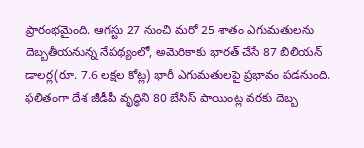ప్రారంభమైంది. ఆగస్టు 27 నుంచి మరో 25 శాతం ఎగుమతులను దెబ్బతీయనున్న నేపథ్యంలో, అమెరికాకు భారత్ చేసే 87 బిలియన్ డాలర్ల(రూ. 7.6 లక్షల కోట్ల) భారీ ఎగుమతులపై ప్రభావం పడనుంది. ఫలితంగా దేశ జీడీపీ వృద్ధిని 80 బేసిస్ పాయింట్ల వరకు దెబ్బ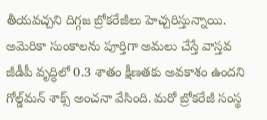తీయవచ్చని దిగ్గజ బ్రోకరేజీలు హెచ్చరిస్తున్నాయి. అమెరికా సుంకాలను పూర్తిగా అమలు చేస్తే వాస్తవ జీడీపీ వృద్ధిలో 0.3 శాతం క్షీణతకు అవకాశం ఉందని గోల్డ్‌మన్ శాక్స్ అంచనా వేసింది. మరో బ్రోకరేజీ సంస్థ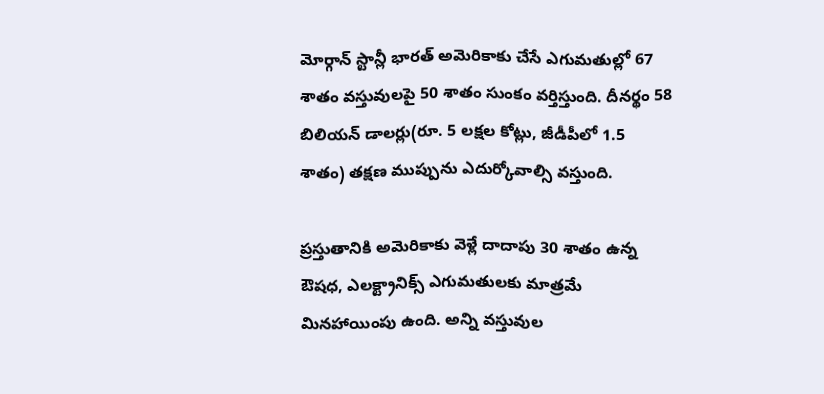మోర్గాన్ స్టాన్లీ భారత్ అమెరికాకు చేసే ఎగుమతుల్లో 67 శాతం వస్తువులపై 50 శాతం సుంకం వర్తిస్తుంది. దీనర్థం 58 బిలియన్ డాలర్లు(రూ. 5 లక్షల కోట్లు, జీడీపీలో 1.5 శాతం) తక్షణ ముప్పును ఎదుర్కోవాల్సి వస్తుంది.

ప్రస్తుతానికి అమెరికాకు వెళ్లే దాదాపు 30 శాతం ఉన్న ఔషధ, ఎలక్ట్రానిక్స్ ఎగుమతులకు మాత్రమే మినహాయింపు ఉంది. అన్ని వస్తువుల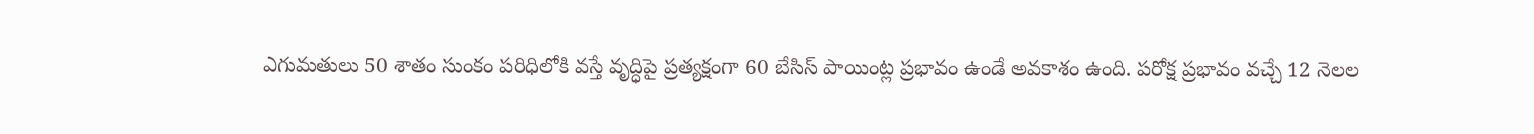ఎగుమతులు 50 శాతం సుంకం పరిధిలోకి వస్తే వృద్ధిపై ప్రత్యక్షంగా 60 బేసిస్ పాయింట్ల ప్రభావం ఉండే అవకాశం ఉంది. పరోక్ష ప్రభావం వచ్చే 12 నెలల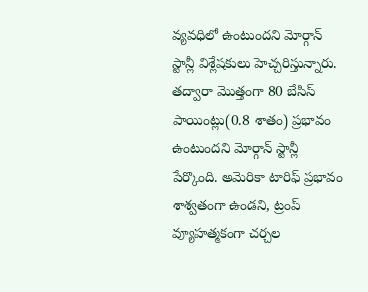వ్యవధిలో ఉంటుందని మోర్గాన్ స్టాన్లీ విశ్లేషకులు హెచ్చరిస్తున్నారు. తద్వారా మొత్తంగా 80 బేసిస్ పాయింట్లు(0.8 శాతం) ప్రభావం ఉంటుందని మోర్గాన్ స్టాన్లీ పేర్కొంది. అమెరికా టారిఫ్ ప్రభావం శాశ్వతంగా ఉండని, ట్రంప్ వ్యూహత్మకంగా చర్చల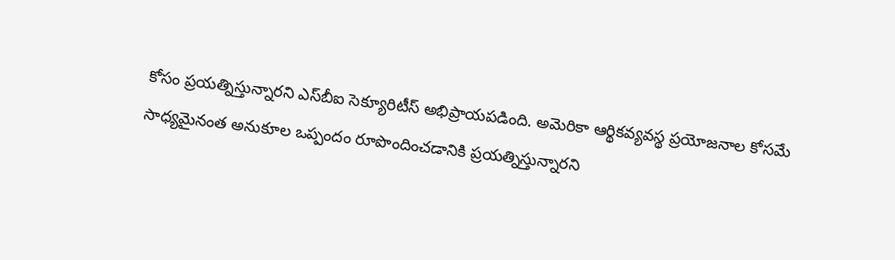కోసం ప్రయత్నిస్తున్నారని ఎస్‌బీఐ సెక్యూరిటీస్ అభిప్రాయపడింది. అమెరికా ఆర్థికవ్యవస్థ ప్రయోజనాల కోసమే సాధ్యమైనంత అనుకూల ఒప్పందం రూపొందించడానికి ప్రయత్నిస్తున్నారని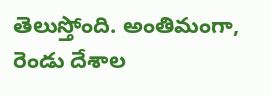తెలుస్తోంది. అంతిమంగా, రెండు దేశాల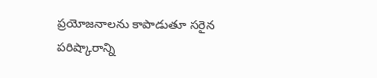ప్రయోజనాలను కాపాడుతూ సరైన పరిష్కారాన్ని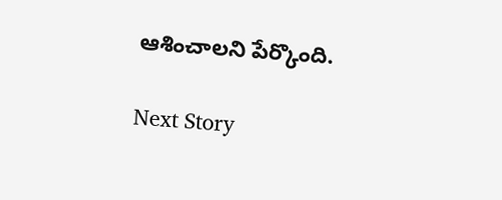ఆశించాలని పేర్కొంది.

Next Story